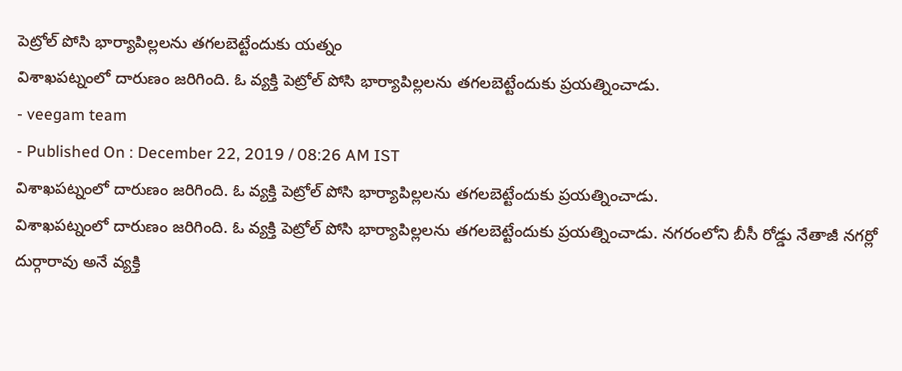పెట్రోల్ పోసి భార్యాపిల్లలను తగలబెట్టేందుకు యత్నం
విశాఖపట్నంలో దారుణం జరిగింది. ఓ వ్యక్తి పెట్రోల్ పోసి భార్యాపిల్లలను తగలబెట్టేందుకు ప్రయత్నించాడు.
- veegam team
- Published On : December 22, 2019 / 08:26 AM IST
విశాఖపట్నంలో దారుణం జరిగింది. ఓ వ్యక్తి పెట్రోల్ పోసి భార్యాపిల్లలను తగలబెట్టేందుకు ప్రయత్నించాడు.
విశాఖపట్నంలో దారుణం జరిగింది. ఓ వ్యక్తి పెట్రోల్ పోసి భార్యాపిల్లలను తగలబెట్టేందుకు ప్రయత్నించాడు. నగరంలోని బీసీ రోడ్డు నేతాజీ నగర్లో దుర్గారావు అనే వ్యక్తి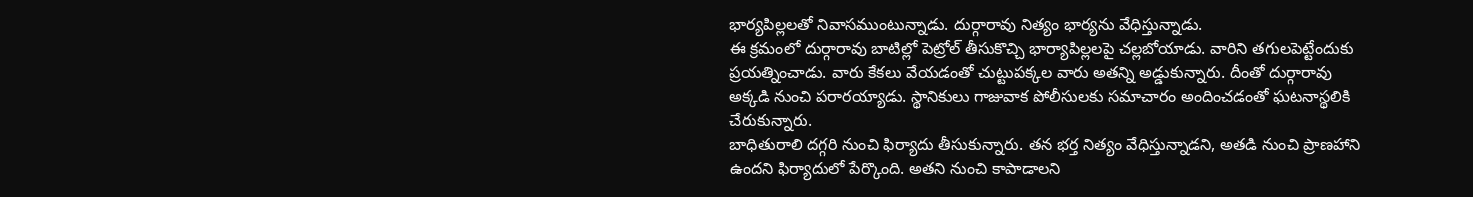భార్యపిల్లలతో నివాసముంటున్నాడు. దుర్గారావు నిత్యం భార్యను వేధిస్తున్నాడు.
ఈ క్రమంలో దుర్గారావు బాటిల్లో పెట్రోల్ తీసుకొచ్చి భార్యాపిల్లలపై చల్లబోయాడు. వారిని తగులపెట్టేందుకు ప్రయత్నించాడు. వారు కేకలు వేయడంతో చుట్టుపక్కల వారు అతన్ని అడ్డుకున్నారు. దీంతో దుర్గారావు అక్కడి నుంచి పరారయ్యాడు. స్థానికులు గాజువాక పోలీసులకు సమాచారం అందించడంతో ఘటనాస్థలికి చేరుకున్నారు.
బాధితురాలి దగ్గరి నుంచి ఫిర్యాదు తీసుకున్నారు. తన భర్త నిత్యం వేధిస్తున్నాడని, అతడి నుంచి ప్రాణహాని ఉందని ఫిర్యాదులో పేర్కొంది. అతని నుంచి కాపాడాలని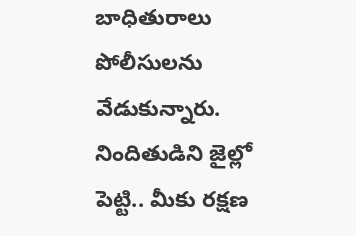బాధితురాలు పోలీసులను వేడుకున్నారు. నిందితుడిని జైల్లో పెట్టి.. మీకు రక్షణ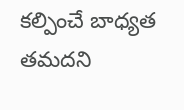కల్పించే బాధ్యత తమదని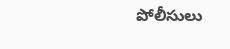పోలీసులు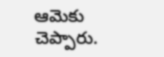ఆమెకు చెప్పారు.